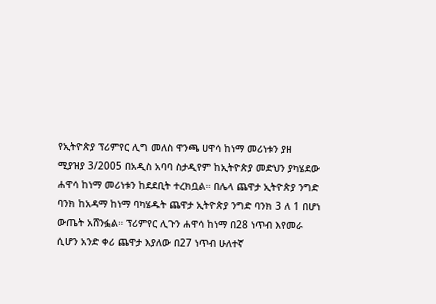የኢትዮጵያ ፕሪምየር ሊግ መለስ ዋንጫ ሀዋሳ ከነማ መሪነቱን ያዘ
ሚያዝያ 3/2005 በአዲስ አባባ ስታዲየም ከኢትዮጵያ መድህን ያካሄደው ሐዋሳ ከነማ መሪነቱን ከደደቢት ተረክቧል። በሌላ ጨዋታ ኢትዮጵያ ንግድ ባንክ ከአዳማ ከነማ ባካሄዱት ጨዋታ ኢትዮጵያ ንግድ ባንክ 3 ለ 1 በሆነ ውጤት አሸንፏል። ፕሪምየር ሊጉን ሐዋሳ ከነማ በ28 ነጥብ እየመራ ሲሆን አንድ ቀሪ ጨዋታ እያለው በ27 ነጥብ ሁለተኛ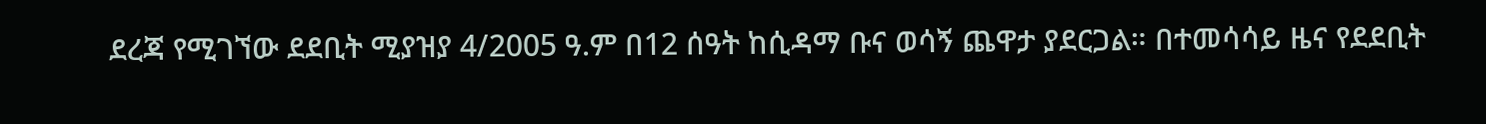ደረጃ የሚገኘው ደደቢት ሚያዝያ 4/2005 ዓ.ም በ12 ሰዓት ከሲዳማ ቡና ወሳኝ ጨዋታ ያደርጋል። በተመሳሳይ ዜና የደደቢት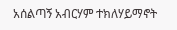አሰልጣኝ አብርሃም ተክለሃይማኖት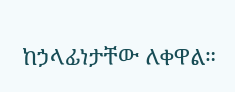ከኃላፊነታቸው ለቀዋል።